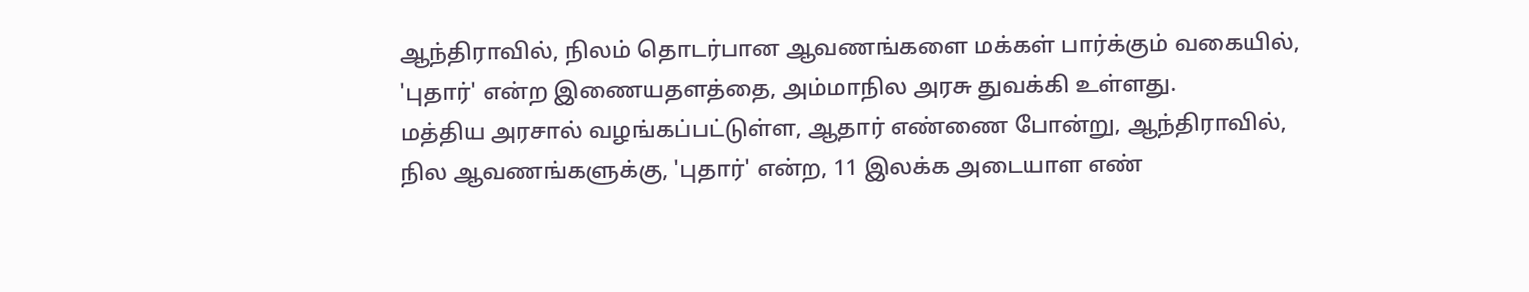ஆந்திராவில், நிலம் தொடர்பான ஆவணங்களை மக்கள் பார்க்கும் வகையில், 'புதார்' என்ற இணையதளத்தை, அம்மாநில அரசு துவக்கி உள்ளது.
மத்திய அரசால் வழங்கப்பட்டுள்ள, ஆதார் எண்ணை போன்று, ஆந்திராவில், நில ஆவணங்களுக்கு, 'புதார்' என்ற, 11 இலக்க அடையாள எண்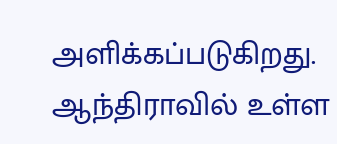அளிக்கப்படுகிறது. ஆந்திராவில் உள்ள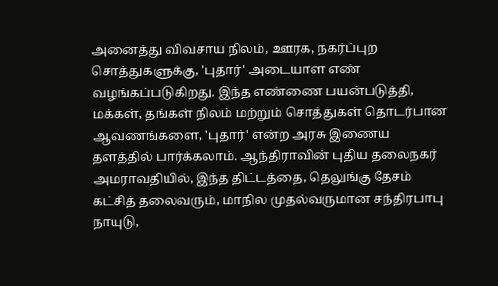அனைத்து விவசாய நிலம், ஊரக, நகர்ப்புற சொத்துகளுக்கு, 'புதார்' அடையாள எண் வழங்கப்படுகிறது. இந்த எண்ணை பயன்படுத்தி, மக்கள், தங்கள் நிலம் மற்றும் சொத்துகள் தொடர்பான ஆவணங்களை, 'புதார்' என்ற அரசு இணைய தளத்தில் பார்க்கலாம். ஆந்திராவின் புதிய தலைநகர் அமராவதியில், இந்த திட்டத்தை, தெலுங்கு தேசம் கட்சித் தலைவரும், மாநில முதல்வருமான சந்திரபாபு நாயுடு,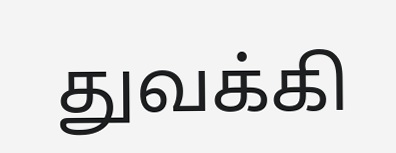துவக்கி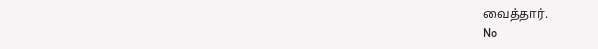வைத்தார்.
No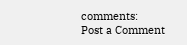comments:
Post a Comment